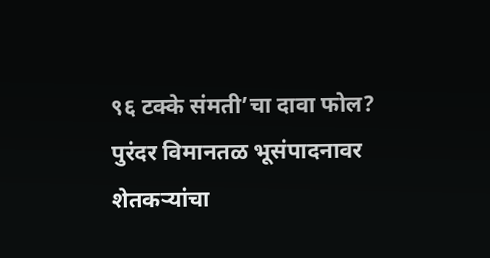९६ टक्के संमती’चा दावा फोल? पुरंदर विमानतळ भूसंपादनावर शेतकऱ्यांचा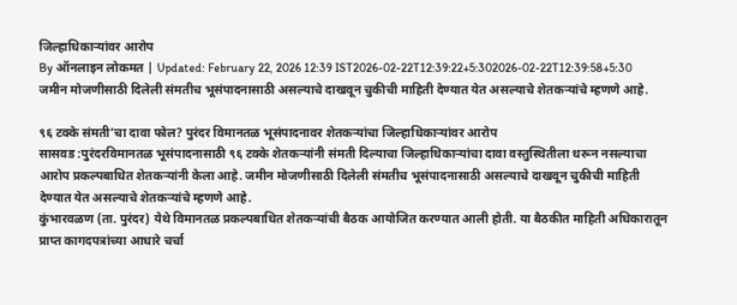जिल्हाधिकाऱ्यांवर आरोप
By ऑनलाइन लोकमत | Updated: February 22, 2026 12:39 IST2026-02-22T12:39:22+5:302026-02-22T12:39:58+5:30
जमीन मोजणीसाठी दिलेली संमतीच भूसंपादनासाठी असल्याचे दाखवून चुकीची माहिती देण्यात येत असल्याचे शेतकऱ्यांचे म्हणणे आहे.

९६ टक्के संमती’चा दावा फोल? पुरंदर विमानतळ भूसंपादनावर शेतकऱ्यांचा जिल्हाधिकाऱ्यांवर आरोप
सासवड :पुरंदरविमानतळ भूसंपादनासाठी ९६ टक्के शेतकऱ्यांनी संमती दिल्याचा जिल्हाधिकाऱ्यांचा दावा वस्तुस्थितीला धरून नसल्याचा आरोप प्रकल्पबाधित शेतकऱ्यांनी केला आहे. जमीन मोजणीसाठी दिलेली संमतीच भूसंपादनासाठी असल्याचे दाखवून चुकीची माहिती देण्यात येत असल्याचे शेतकऱ्यांचे म्हणणे आहे.
कुंभारवळण (ता. पुरंदर) येथे विमानतळ प्रकल्पबाधित शेतकऱ्यांची बैठक आयोजित करण्यात आली होती. या बैठकीत माहिती अधिकारातून प्राप्त कागदपत्रांच्या आधारे चर्चा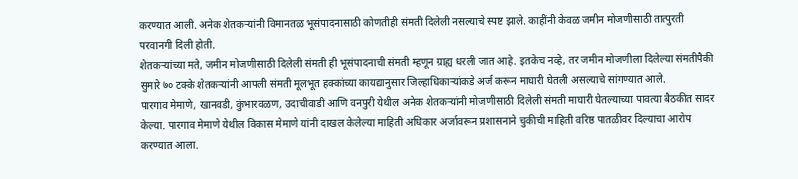करण्यात आली. अनेक शेतकऱ्यांनी विमानतळ भूसंपादनासाठी कोणतीही संमती दिलेली नसल्याचे स्पष्ट झाले. काहींनी केवळ जमीन मोजणीसाठी तात्पुरती परवानगी दिली होती.
शेतकऱ्यांच्या मते, जमीन मोजणीसाठी दिलेली संमती ही भूसंपादनाची संमती म्हणून ग्राह्य धरली जात आहे. इतकेच नव्हे, तर जमीन मोजणीला दिलेल्या संमतीपैकी सुमारे ७० टक्के शेतकऱ्यांनी आपली संमती मूलभूत हक्कांच्या कायद्यानुसार जिल्हाधिकाऱ्यांकडे अर्ज करून माघारी घेतली असल्याचे सांगण्यात आले.
पारगाव मेमाणे, खानवडी, कुंभारवळण, उदाचीवाडी आणि वनपुरी येथील अनेक शेतकऱ्यांनी मोजणीसाठी दिलेली संमती माघारी घेतल्याच्या पावत्या बैठकीत सादर केल्या. पारगाव मेमाणे येथील विकास मेमाणे यांनी दाखल केलेल्या माहिती अधिकार अर्जावरून प्रशासनाने चुकीची माहिती वरिष्ठ पातळीवर दिल्याचा आरोप करण्यात आला.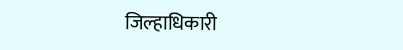जिल्हाधिकारी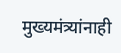मुख्यमंत्र्यांनाही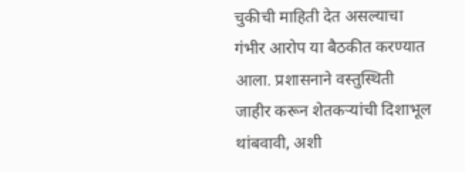चुकीची माहिती देत असल्याचा गंभीर आरोप या बैठकीत करण्यात आला. प्रशासनाने वस्तुस्थिती जाहीर करून शेतकऱ्यांची दिशाभूल थांबवावी, अशी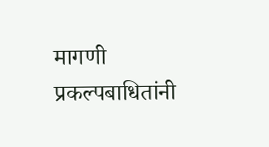मागणी प्रकल्पबाधितांनी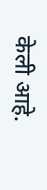केली आहे.